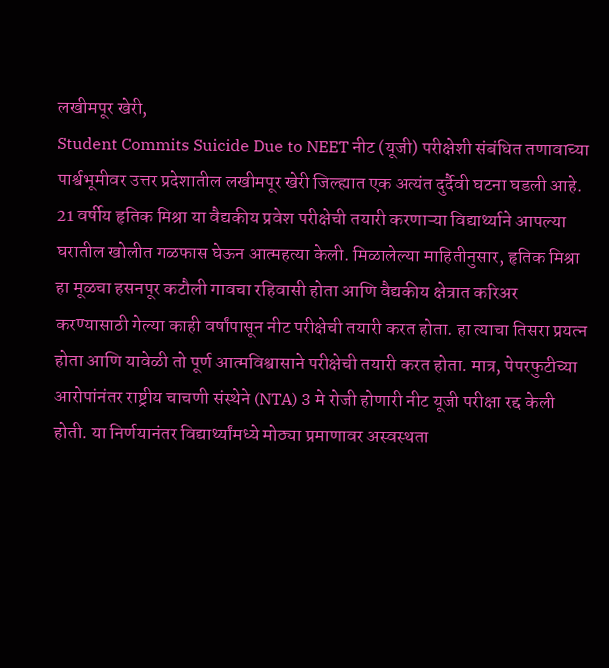लखीमपूर खेरी,
Student Commits Suicide Due to NEET नीट (यूजी) परीक्षेशी संबंधित तणावाच्या पार्श्वभूमीवर उत्तर प्रदेशातील लखीमपूर खेरी जिल्ह्यात एक अत्यंत दुर्दैवी घटना घडली आहे. 21 वर्षीय हृतिक मिश्रा या वैद्यकीय प्रवेश परीक्षेची तयारी करणाऱ्या विद्यार्थ्याने आपल्या घरातील खोलीत गळफास घेऊन आत्महत्या केली. मिळालेल्या माहितीनुसार, हृतिक मिश्रा हा मूळचा हसनपूर कटौली गावचा रहिवासी होता आणि वैद्यकीय क्षेत्रात करिअर करण्यासाठी गेल्या काही वर्षांपासून नीट परीक्षेची तयारी करत होता. हा त्याचा तिसरा प्रयत्न होता आणि यावेळी तो पूर्ण आत्मविश्वासाने परीक्षेची तयारी करत होता. मात्र, पेपरफुटीच्या आरोपांनंतर राष्ट्रीय चाचणी संस्थेने (NTA) 3 मे रोजी होणारी नीट यूजी परीक्षा रद्द केली होती. या निर्णयानंतर विद्यार्थ्यांमध्ये मोठ्या प्रमाणावर अस्वस्थता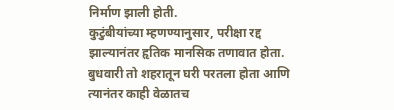निर्माण झाली होती.
कुटुंबीयांच्या म्हणण्यानुसार, परीक्षा रद्द झाल्यानंतर हृतिक मानसिक तणावात होता. बुधवारी तो शहरातून घरी परतला होता आणि त्यानंतर काही वेळातच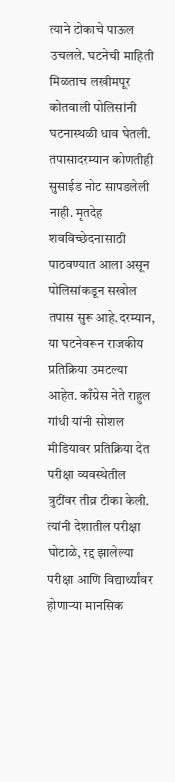त्याने टोकाचे पाऊल उचलले. घटनेची माहिती मिळताच लखीमपूर कोतवाली पोलिसांनी घटनास्थळी धाव घेतली. तपासादरम्यान कोणतीही सुसाईड नोट सापडलेली नाही. मृतदेह शवविच्छेदनासाठी पाठवण्यात आला असून पोलिसांकडून सखोल तपास सुरू आहे.दरम्यान, या घटनेवरून राजकीय प्रतिक्रिया उमटल्या आहेत. काँग्रेस नेते राहुल गांधी यांनी सोशल मीडियावर प्रतिक्रिया देत परीक्षा व्यवस्थेतील त्रुटींवर तीव्र टीका केली. त्यांनी देशातील परीक्षा घोटाळे, रद्द झालेल्या परीक्षा आणि विद्यार्थ्यांवर होणाऱ्या मानसिक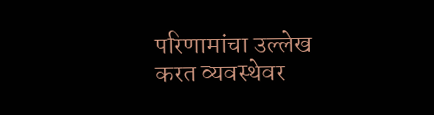परिणामांचा उल्लेख करत व्यवस्थेवर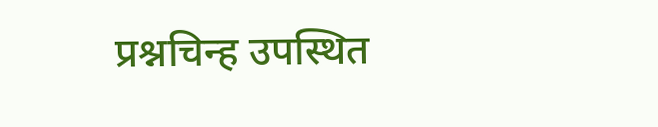प्रश्नचिन्ह उपस्थित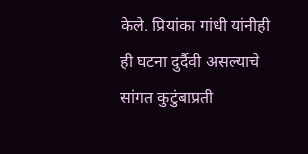केले. प्रियांका गांधी यांनीही ही घटना दुर्दैवी असल्याचे सांगत कुटुंबाप्रती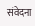संवेदना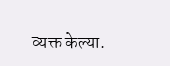व्यक्त केल्या.